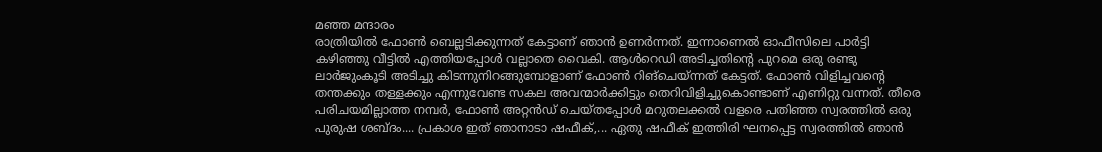മഞ്ഞ മന്ദാരം
രാത്രിയിൽ ഫോൺ ബെല്ലടിക്കുന്നത് കേട്ടാണ് ഞാൻ ഉണർന്നത്. ഇന്നാണെൽ ഓഫീസിലെ പാർട്ടി കഴിഞ്ഞു വീട്ടിൽ എത്തിയപ്പോൾ വല്ലാതെ വൈകി. ആൾറെഡി അടിച്ചതിന്റെ പുറമെ ഒരു രണ്ടു ലാർജുംകൂടി അടിച്ചു കിടന്നുനിറങ്ങുമ്പോളാണ് ഫോൺ റിങ്ചെയ്ന്നത് കേട്ടത്. ഫോൺ വിളിച്ചവന്റെ തന്തക്കും തള്ളക്കും എന്നുവേണ്ട സകല അവന്മാർക്കിട്ടും തെറിവിളിച്ചുകൊണ്ടാണ് എണിറ്റു വന്നത്. തീരെ പരിചയമില്ലാത്ത നമ്പർ, ഫോൺ അറ്റൻഡ് ചെയ്തപ്പോൾ മറുതലക്കൽ വളരെ പതിഞ്ഞ സ്വരത്തിൽ ഒരു പുരുഷ ശബ്ദം.... പ്രകാശ ഇത് ഞാനാടാ ഷഫീക്,... ഏതു ഷഫീക് ഇത്തിരി ഘനപ്പെട്ട സ്വരത്തിൽ ഞാൻ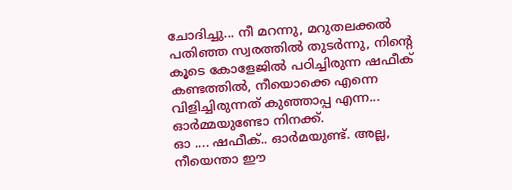ചോദിച്ചു... നീ മറന്നു, മറുതലക്കൽ പതിഞ്ഞ സ്വരത്തിൽ തുടർന്നു, നിന്റെ കൂടെ കോളേജിൽ പഠിച്ചിരുന്ന ഷഫീക് കണ്ടത്തിൽ, നീയൊക്കെ എന്നെ വിളിച്ചിരുന്നത് കുഞ്ഞാപ്പ എന്ന... ഓർമ്മയുണ്ടോ നിനക്ക്.
ഓ .... ഷഫീക്.. ഓർമയുണ്ട്. അല്ല, നീയെന്താ ഈ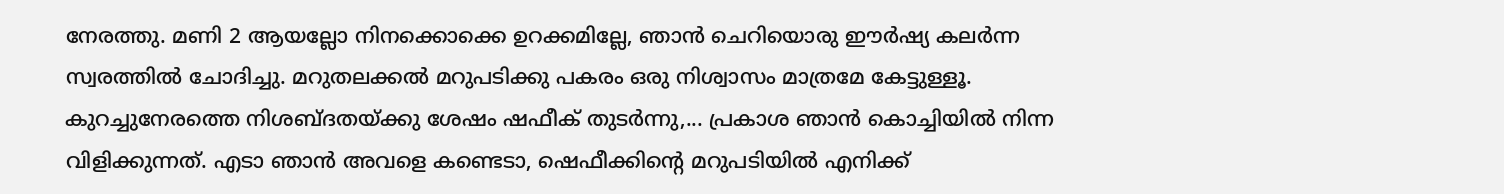നേരത്തു. മണി 2 ആയല്ലോ നിനക്കൊക്കെ ഉറക്കമില്ലേ, ഞാൻ ചെറിയൊരു ഈർഷ്യ കലർന്ന സ്വരത്തിൽ ചോദിച്ചു. മറുതലക്കൽ മറുപടിക്കു പകരം ഒരു നിശ്വാസം മാത്രമേ കേട്ടുള്ളൂ. കുറച്ചുനേരത്തെ നിശബ്ദതയ്ക്കു ശേഷം ഷഫീക് തുടർന്നു,... പ്രകാശ ഞാൻ കൊച്ചിയിൽ നിന്ന വിളിക്കുന്നത്. എടാ ഞാൻ അവളെ കണ്ടെടാ, ഷെഫീക്കിന്റെ മറുപടിയിൽ എനിക്ക്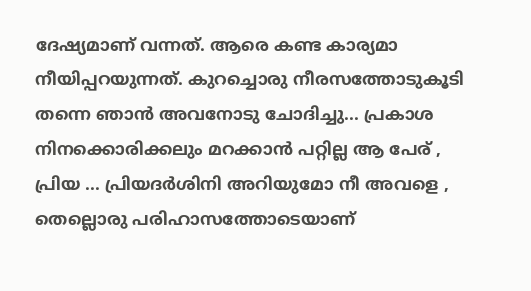ദേഷ്യമാണ് വന്നത്. ആരെ കണ്ട കാര്യമാ നീയിപ്പറയുന്നത്. കുറച്ചൊരു നീരസത്തോടുകൂടി തന്നെ ഞാൻ അവനോടു ചോദിച്ചു... പ്രകാശ നിനക്കൊരിക്കലും മറക്കാൻ പറ്റില്ല ആ പേര് , പ്രിയ ... പ്രിയദർശിനി അറിയുമോ നീ അവളെ , തെല്ലൊരു പരിഹാസത്തോടെയാണ്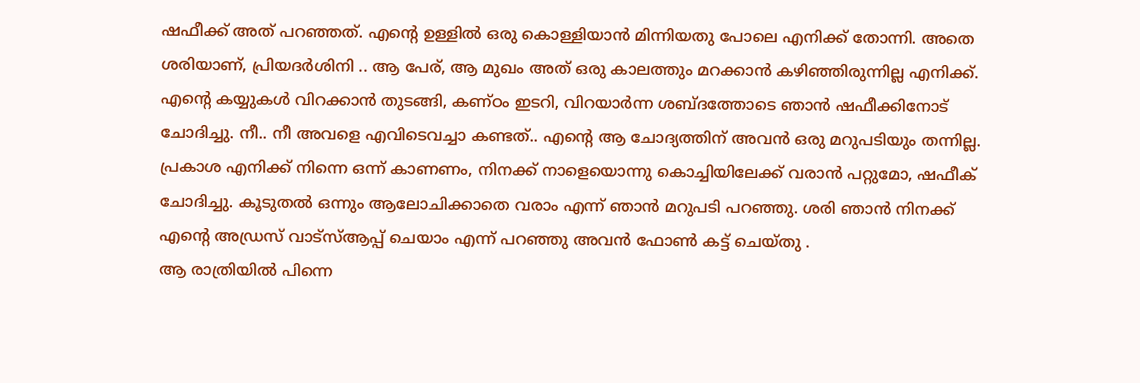ഷഫീക്ക് അത് പറഞ്ഞത്. എന്റെ ഉള്ളിൽ ഒരു കൊള്ളിയാൻ മിന്നിയതു പോലെ എനിക്ക് തോന്നി. അതെ ശരിയാണ്, പ്രിയദർശിനി .. ആ പേര്, ആ മുഖം അത് ഒരു കാലത്തും മറക്കാൻ കഴിഞ്ഞിരുന്നില്ല എനിക്ക്. എന്റെ കയ്യുകൾ വിറക്കാൻ തുടങ്ങി, കണ്ഠം ഇടറി, വിറയാർന്ന ശബ്ദത്തോടെ ഞാൻ ഷഫീക്കിനോട് ചോദിച്ചു. നീ.. നീ അവളെ എവിടെവച്ചാ കണ്ടത്.. എന്റെ ആ ചോദ്യത്തിന് അവൻ ഒരു മറുപടിയും തന്നില്ല. പ്രകാശ എനിക്ക് നിന്നെ ഒന്ന് കാണണം, നിനക്ക് നാളെയൊന്നു കൊച്ചിയിലേക്ക് വരാൻ പറ്റുമോ, ഷഫീക് ചോദിച്ചു. കൂടുതൽ ഒന്നും ആലോചിക്കാതെ വരാം എന്ന് ഞാൻ മറുപടി പറഞ്ഞു. ശരി ഞാൻ നിനക്ക് എന്റെ അഡ്രസ് വാട്സ്ആപ്പ് ചെയാം എന്ന് പറഞ്ഞു അവൻ ഫോൺ കട്ട് ചെയ്തു .
ആ രാത്രിയിൽ പിന്നെ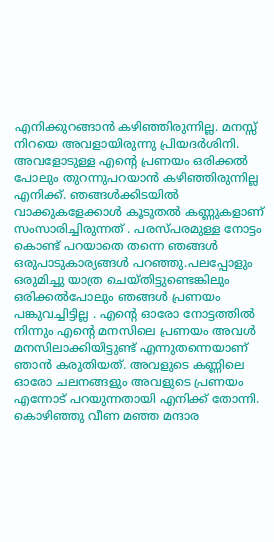എനിക്കുറങ്ങാൻ കഴിഞ്ഞിരുന്നില്ല. മനസ്സ് നിറയെ അവളായിരുന്നു പ്രിയദർശിനി. അവളോടുള്ള എന്റെ പ്രണയം ഒരിക്കൽ പോലും തുറന്നുപറയാൻ കഴിഞ്ഞിരുന്നില്ല എനിക്ക്. ഞങ്ങൾക്കിടയിൽ വാക്കുകളേക്കാൾ കൂടുതൽ കണ്ണുകളാണ് സംസാരിച്ചിരുന്നത് . പരസ്പരമുള്ള നോട്ടം കൊണ്ട് പറയാതെ തന്നെ ഞങ്ങൾ ഒരുപാടുകാര്യങ്ങൾ പറഞ്ഞു.പലപ്പോളും ഒരുമിച്ചു യാത്ര ചെയ്തിട്ടുണ്ടെങ്കിലും ഒരിക്കൽപോലും ഞങ്ങൾ പ്രണയം പങ്കുവച്ചിട്ടില്ല . എന്റെ ഓരോ നോട്ടത്തിൽ നിന്നും എന്റെ മനസിലെ പ്രണയം അവൾ മനസിലാക്കിയിട്ടുണ്ട് എന്നുതന്നെയാണ് ഞാൻ കരുതിയത്. അവളുടെ കണ്ണിലെ ഓരോ ചലനങ്ങളും അവളുടെ പ്രണയം എന്നോട് പറയുന്നതായി എനിക്ക് തോന്നി. കൊഴിഞ്ഞു വീണ മഞ്ഞ മന്ദാര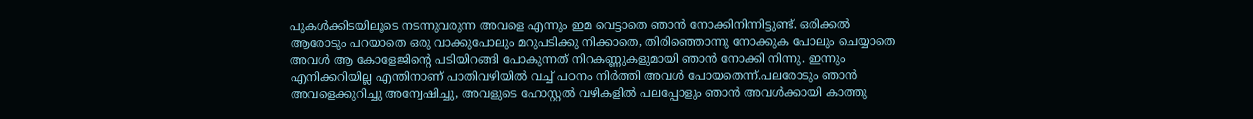പുകൾക്കിടയിലൂടെ നടന്നുവരുന്ന അവളെ എന്നും ഇമ വെട്ടാതെ ഞാൻ നോക്കിനിന്നിട്ടുണ്ട്. ഒരിക്കൽ ആരോടും പറയാതെ ഒരു വാക്കുപോലും മറുപടിക്കു നിക്കാതെ, തിരിഞ്ഞൊന്നു നോക്കുക പോലും ചെയ്യാതെ അവൾ ആ കോളേജിന്റെ പടിയിറങ്ങി പോകുന്നത് നിറകണ്ണുകളുമായി ഞാൻ നോക്കി നിന്നു. ഇന്നും എനിക്കറിയില്ല എന്തിനാണ് പാതിവഴിയിൽ വച്ച് പഠനം നിർത്തി അവൾ പോയതെന്ന്.പലരോടും ഞാൻ അവളെക്കുറിച്ചു അന്വേഷിച്ചു, അവളുടെ ഹോസ്റ്റൽ വഴികളിൽ പലപ്പോളും ഞാൻ അവൾക്കായി കാത്തു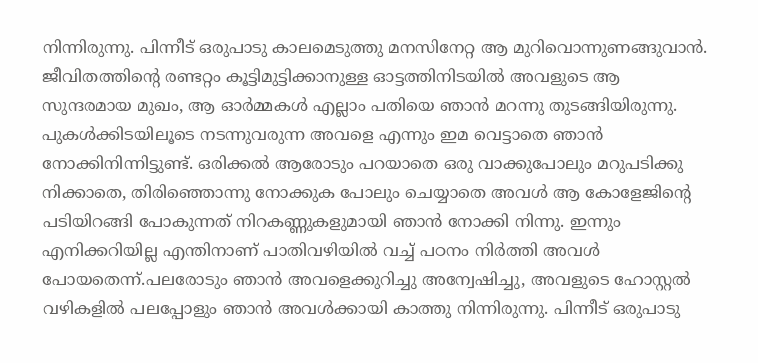നിന്നിരുന്നു. പിന്നീട് ഒരുപാടു കാലമെടുത്തു മനസിനേറ്റ ആ മുറിവൊന്നുണങ്ങുവാൻ. ജീവിതത്തിന്റെ രണ്ടറ്റം കൂട്ടിമുട്ടിക്കാനുള്ള ഓട്ടത്തിനിടയിൽ അവളുടെ ആ സുന്ദരമായ മുഖം, ആ ഓർമ്മകൾ എല്ലാം പതിയെ ഞാൻ മറന്നു തുടങ്ങിയിരുന്നു.
പുകൾക്കിടയിലൂടെ നടന്നുവരുന്ന അവളെ എന്നും ഇമ വെട്ടാതെ ഞാൻ നോക്കിനിന്നിട്ടുണ്ട്. ഒരിക്കൽ ആരോടും പറയാതെ ഒരു വാക്കുപോലും മറുപടിക്കു നിക്കാതെ, തിരിഞ്ഞൊന്നു നോക്കുക പോലും ചെയ്യാതെ അവൾ ആ കോളേജിന്റെ പടിയിറങ്ങി പോകുന്നത് നിറകണ്ണുകളുമായി ഞാൻ നോക്കി നിന്നു. ഇന്നും എനിക്കറിയില്ല എന്തിനാണ് പാതിവഴിയിൽ വച്ച് പഠനം നിർത്തി അവൾ പോയതെന്ന്.പലരോടും ഞാൻ അവളെക്കുറിച്ചു അന്വേഷിച്ചു, അവളുടെ ഹോസ്റ്റൽ വഴികളിൽ പലപ്പോളും ഞാൻ അവൾക്കായി കാത്തു നിന്നിരുന്നു. പിന്നീട് ഒരുപാടു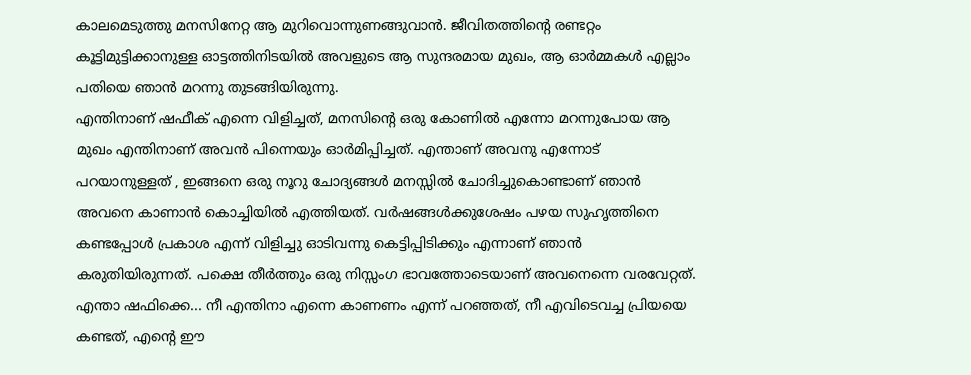കാലമെടുത്തു മനസിനേറ്റ ആ മുറിവൊന്നുണങ്ങുവാൻ. ജീവിതത്തിന്റെ രണ്ടറ്റം കൂട്ടിമുട്ടിക്കാനുള്ള ഓട്ടത്തിനിടയിൽ അവളുടെ ആ സുന്ദരമായ മുഖം, ആ ഓർമ്മകൾ എല്ലാം പതിയെ ഞാൻ മറന്നു തുടങ്ങിയിരുന്നു.
എന്തിനാണ് ഷഫീക് എന്നെ വിളിച്ചത്, മനസിന്റെ ഒരു കോണിൽ എന്നോ മറന്നുപോയ ആ മുഖം എന്തിനാണ് അവൻ പിന്നെയും ഓർമിപ്പിച്ചത്. എന്താണ് അവനു എന്നോട് പറയാനുള്ളത് , ഇങ്ങനെ ഒരു നൂറു ചോദ്യങ്ങൾ മനസ്സിൽ ചോദിച്ചുകൊണ്ടാണ് ഞാൻ അവനെ കാണാൻ കൊച്ചിയിൽ എത്തിയത്. വർഷങ്ങൾക്കുശേഷം പഴയ സുഹൃത്തിനെ കണ്ടപ്പോൾ പ്രകാശ എന്ന് വിളിച്ചു ഓടിവന്നു കെട്ടിപ്പിടിക്കും എന്നാണ് ഞാൻ കരുതിയിരുന്നത്. പക്ഷെ തീർത്തും ഒരു നിസ്സംഗ ഭാവത്തോടെയാണ് അവനെന്നെ വരവേറ്റത്.
എന്താ ഷഫിക്കെ... നീ എന്തിനാ എന്നെ കാണണം എന്ന് പറഞ്ഞത്, നീ എവിടെവച്ച പ്രിയയെ കണ്ടത്, എന്റെ ഈ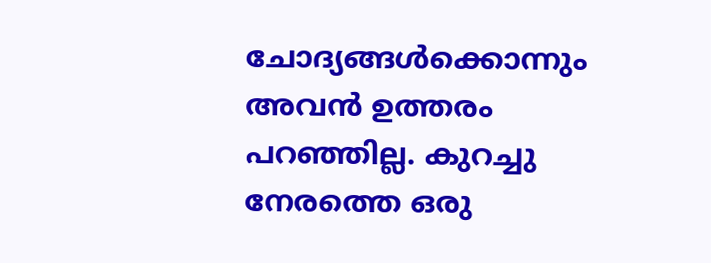ചോദ്യങ്ങൾക്കൊന്നും അവൻ ഉത്തരം പറഞ്ഞില്ല. കുറച്ചു നേരത്തെ ഒരു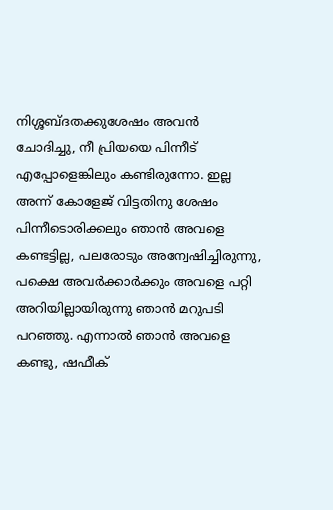നിശ്ശബ്ദതക്കുശേഷം അവൻ ചോദിച്ചു, നീ പ്രിയയെ പിന്നീട് എപ്പോളെങ്കിലും കണ്ടിരുന്നോ. ഇല്ല അന്ന് കോളേജ് വിട്ടതിനു ശേഷം പിന്നീടൊരിക്കലും ഞാൻ അവളെ കണ്ടട്ടില്ല, പലരോടും അന്വേഷിച്ചിരുന്നു, പക്ഷെ അവർക്കാർക്കും അവളെ പറ്റി അറിയില്ലായിരുന്നു ഞാൻ മറുപടി പറഞ്ഞു. എന്നാൽ ഞാൻ അവളെ കണ്ടു, ഷഫീക്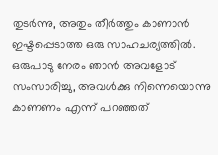തുടർന്നു, അതും തീർത്തും കാണാൻ ഇഷ്ടപ്പെടാത്ത ഒരു സാഹചര്യത്തിൽ. ഒരുപാടു നേരം ഞാൻ അവളോട് സംസാരിച്ചു, അവൾക്കു നിന്നെയൊന്നു കാണണം എന്ന് പറഞ്ഞത്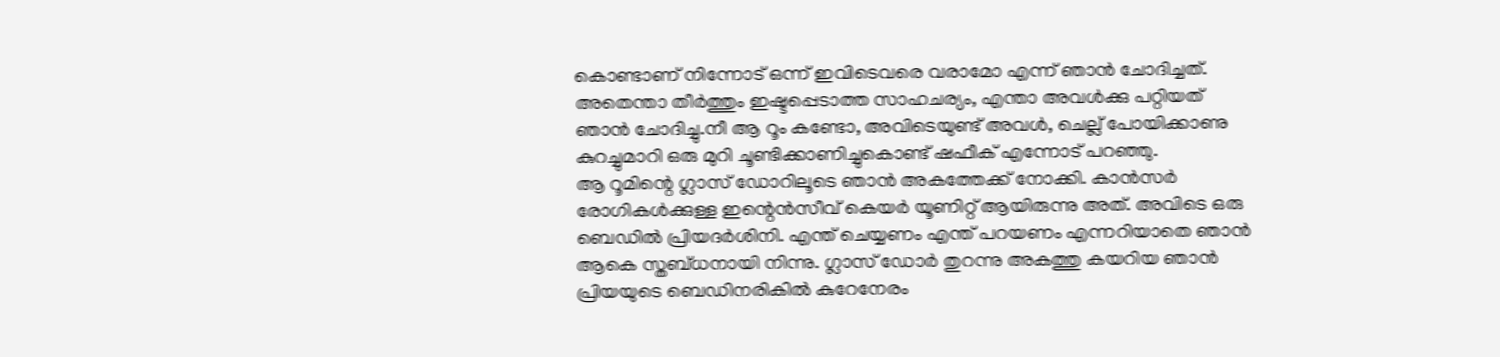കൊണ്ടാണ് നിന്നോട് ഒന്ന് ഇവിടെവരെ വരാമോ എന്ന് ഞാൻ ചോദിച്ചത്. അതെന്താ തീർത്തും ഇഷ്ടപ്പെടാത്ത സാഹചര്യം, എന്താ അവൾക്കു പറ്റിയത് ഞാൻ ചോദിച്ചു.നീ ആ റൂം കണ്ടോ, അവിടെയുണ്ട് അവൾ, ചെല്ല് പോയിക്കാണു കുറച്ചുമാറി ഒരു മുറി ചൂണ്ടിക്കാണിച്ചുകൊണ്ട് ഷഫീക് എന്നോട് പറഞ്ഞു.
ആ റൂമിന്റെ ഗ്ലാസ് ഡോറിലൂടെ ഞാൻ അകത്തേക്ക് നോക്കി. കാൻസർ രോഗികൾക്കുള്ള ഇന്റെൻസീവ് കെയർ യൂണിറ്റ് ആയിരുന്നു അത്. അവിടെ ഒരു ബെഡിൽ പ്രിയദർശിനി. എന്ത് ചെയ്യണം എന്ത് പറയണം എന്നറിയാതെ ഞാൻ ആകെ സ്തബ്ധനായി നിന്നു. ഗ്ലാസ് ഡോർ തുറന്നു അകത്തു കയറിയ ഞാൻ പ്രിയയുടെ ബെഡിനരികിൽ കുറേനേരം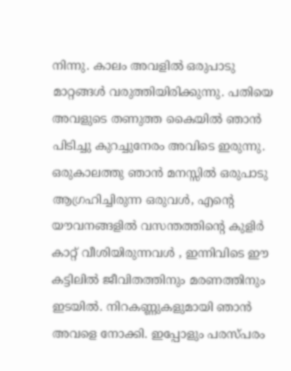നിന്നു. കാലം അവളിൽ ഒരുപാടു മാറ്റങ്ങൾ വരുത്തിയിരിക്കുന്നു. പതിയെ അവളുടെ തണുത്ത കൈയിൽ ഞാൻ പിടിച്ചു കുറച്ചുനേരം അവിടെ ഇരുന്നു. ഒരുകാലത്തു ഞാൻ മനസ്സിൽ ഒരുപാടു ആഗ്രഹിച്ചിരുന്ന ഒരുവൾ, എന്റെ യൗവനങ്ങളിൽ വസന്തത്തിന്റെ കുളിർ കാറ്റ് വീശിയിരുന്നവൾ , ഇന്നിവിടെ ഈ കട്ടിലിൽ ജീവിതത്തിനും മരണത്തിനും ഇടയിൽ. നിറകണ്ണുകളുമായി ഞാൻ അവളെ നോക്കി. ഇപ്പോളും പരസ്പരം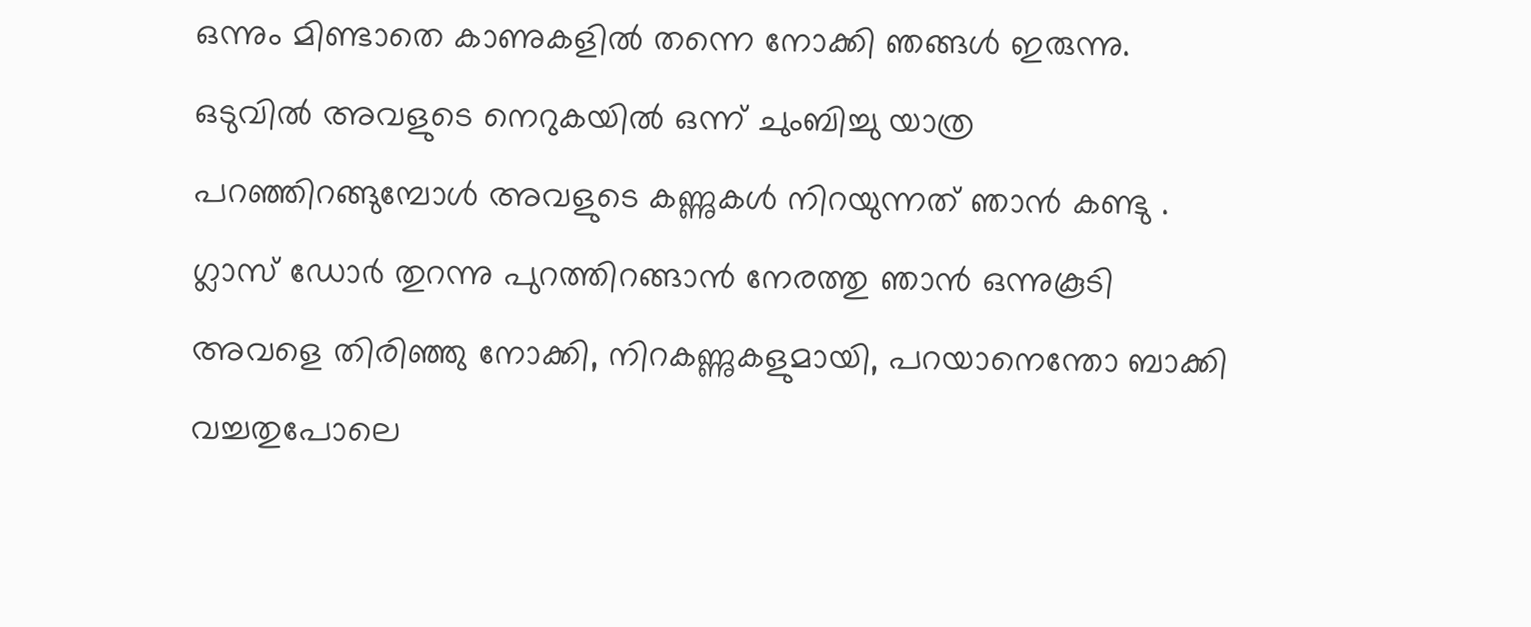ഒന്നും മിണ്ടാതെ കാണുകളിൽ തന്നെ നോക്കി ഞങ്ങൾ ഇരുന്നു. ഒടുവിൽ അവളുടെ നെറുകയിൽ ഒന്ന് ചുംബിച്ചു യാത്ര പറഞ്ഞിറങ്ങുമ്പോൾ അവളുടെ കണ്ണുകൾ നിറയുന്നത് ഞാൻ കണ്ടു . ഗ്ലാസ് ഡോർ തുറന്നു പുറത്തിറങ്ങാൻ നേരത്തു ഞാൻ ഒന്നുകൂടി അവളെ തിരിഞ്ഞു നോക്കി, നിറകണ്ണുകളുമായി, പറയാനെന്തോ ബാക്കി വച്ചതുപോലെ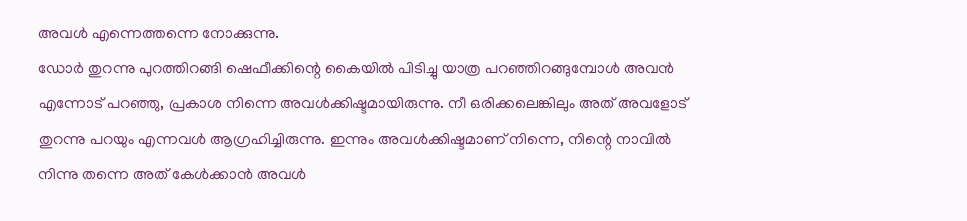അവൾ എന്നെത്തന്നെ നോക്കുന്നു.
ഡോർ തുറന്നു പുറത്തിറങ്ങി ഷെഫീക്കിന്റെ കൈയിൽ പിടിച്ചു യാത്ര പറഞ്ഞിറങ്ങുമ്പോൾ അവൻ എന്നോട് പറഞ്ഞു, പ്രകാശ നിന്നെ അവൾക്കിഷ്ടമായിരുന്നു. നീ ഒരിക്കലെങ്കിലും അത് അവളോട് തുറന്നു പറയും എന്നവൾ ആഗ്രഹിച്ചിരുന്നു. ഇന്നും അവൾക്കിഷ്ടമാണ് നിന്നെ, നിന്റെ നാവിൽ നിന്നു തന്നെ അത് കേൾക്കാൻ അവൾ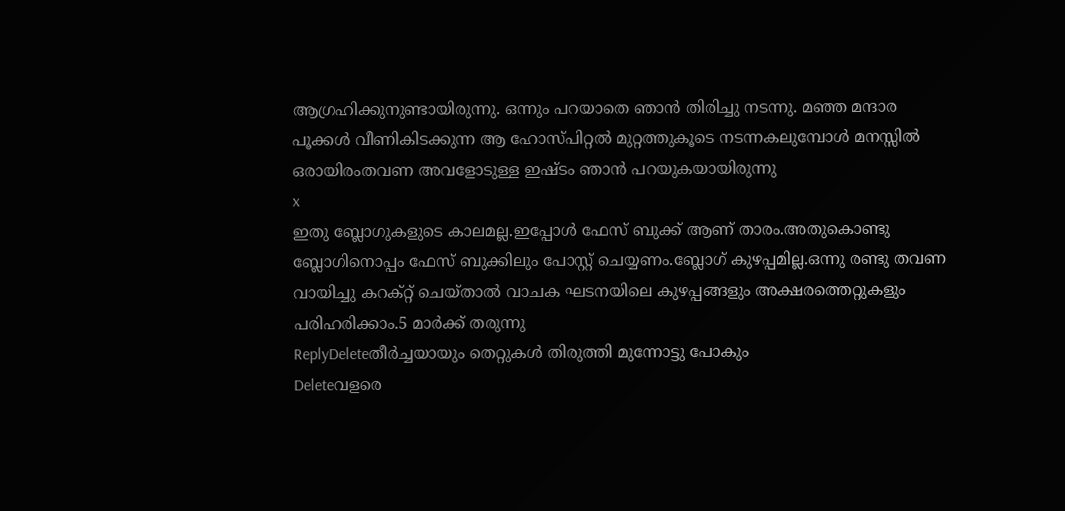ആഗ്രഹിക്കുനുണ്ടായിരുന്നു. ഒന്നും പറയാതെ ഞാൻ തിരിച്ചു നടന്നു. മഞ്ഞ മന്ദാര പൂക്കൾ വീണികിടക്കുന്ന ആ ഹോസ്പിറ്റൽ മുറ്റത്തുകൂടെ നടന്നകലുമ്പോൾ മനസ്സിൽ ഒരായിരംതവണ അവളോടുള്ള ഇഷ്ടം ഞാൻ പറയുകയായിരുന്നു
x
ഇതു ബ്ലോഗുകളുടെ കാലമല്ല.ഇപ്പോൾ ഫേസ് ബുക്ക് ആണ് താരം.അതുകൊണ്ടു ബ്ലോഗിനൊപ്പം ഫേസ് ബുക്കിലും പോസ്റ്റ് ചെയ്യണം.ബ്ലോഗ് കുഴപ്പമില്ല.ഒന്നു രണ്ടു തവണ വായിച്ചു കറക്റ്റ് ചെയ്താൽ വാചക ഘടനയിലെ കുഴപ്പങ്ങളും അക്ഷരത്തെറ്റുകളും പരിഹരിക്കാം.5 മാർക്ക് തരുന്നു
ReplyDeleteതീർച്ചയായും തെറ്റുകൾ തിരുത്തി മുന്നോട്ടു പോകും
Deleteവളരെ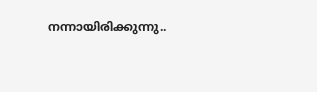നന്നായിരിക്കുന്നു..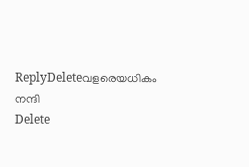ReplyDeleteവളരെയധികം നന്ദി
Delete